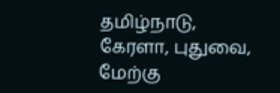தமிழ்நாடு, கேரளா, புதுவை, மேற்கு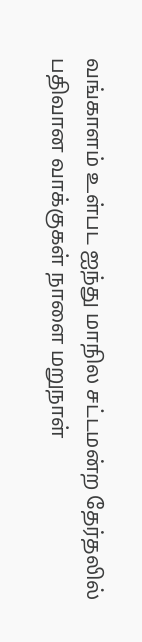வங்காளம் உள்பட ஐந்து மாநில சட்டமன்ற தேர்தலில் பதிவான வாக்குகள் நாளை மறுநாள்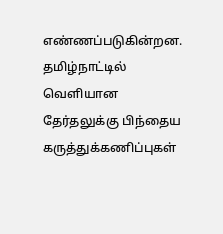எண்ணப்படுகின்றன. தமிழ்நாட்டில் வெளியான தேர்தலுக்கு பிந்தைய கருத்துக்கணிப்புகள்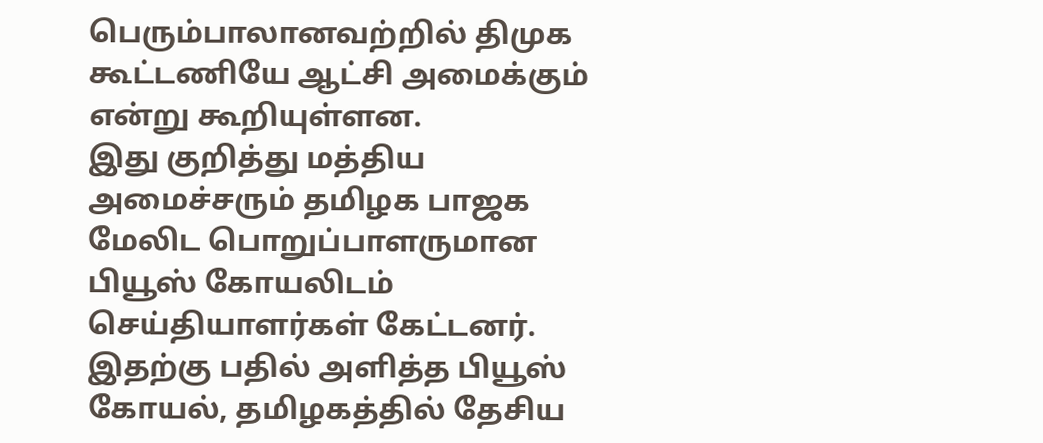பெரும்பாலானவற்றில் திமுக கூட்டணியே ஆட்சி அமைக்கும் என்று கூறியுள்ளன.
இது குறித்து மத்திய அமைச்சரும் தமிழக பாஜக மேலிட பொறுப்பாளருமான பியூஸ் கோயலிடம் செய்தியாளர்கள் கேட்டனர். இதற்கு பதில் அளித்த பியூஸ் கோயல், தமிழகத்தில் தேசிய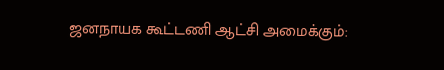ஜனநாயக கூட்டணி ஆட்சி அமைக்கும்: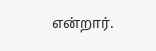என்றார்.